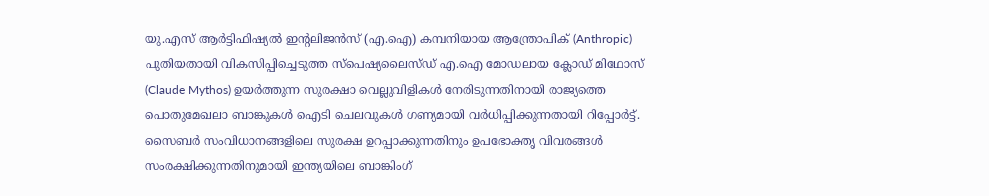യു.എസ് ആർട്ടിഫിഷ്യൽ ഇന്റലിജൻസ് (എ.ഐ) കമ്പനിയായ ആന്ത്രോപിക് (Anthropic) പുതിയതായി വികസിപ്പിച്ചെടുത്ത സ്പെഷ്യലൈസ്ഡ് എ.ഐ മോഡലായ ക്ലോഡ് മിഥോസ് (Claude Mythos) ഉയർത്തുന്ന സുരക്ഷാ വെല്ലുവിളികൾ നേരിടുന്നതിനായി രാജ്യത്തെ പൊതുമേഖലാ ബാങ്കുകൾ ഐടി ചെലവുകൾ ഗണ്യമായി വർധിപ്പിക്കുന്നതായി റിപ്പോർട്ട്. സൈബർ സംവിധാനങ്ങളിലെ സുരക്ഷ ഉറപ്പാക്കുന്നതിനും ഉപഭോക്തൃ വിവരങ്ങൾ സംരക്ഷിക്കുന്നതിനുമായി ഇന്ത്യയിലെ ബാങ്കിംഗ്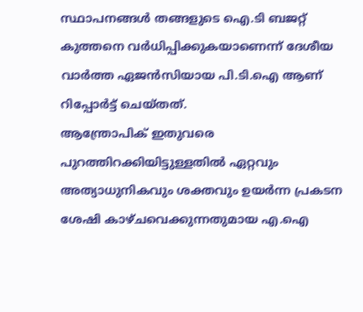സ്ഥാപനങ്ങൾ തങ്ങളുടെ ഐ.ടി ബജറ്റ് കുത്തനെ വർധിപ്പിക്കുകയാണെന്ന് ദേശീയ വാർത്ത ഏജൻസിയായ പി.ടി.ഐ ആണ് റിപ്പോർട്ട് ചെയ്തത്.
ആന്ത്രോപിക് ഇതുവരെ പുറത്തിറക്കിയിട്ടുള്ളതിൽ ഏറ്റവും അത്യാധുനികവും ശക്തവും ഉയർന്ന പ്രകടന ശേഷി കാഴ്ചവെക്കുന്നതുമായ എ.ഐ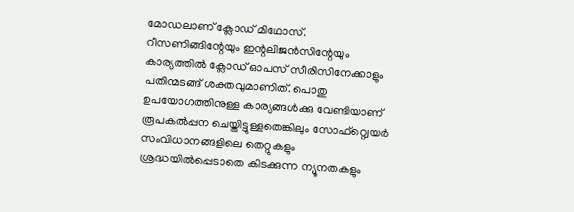മോഡലാണ് ക്ലോഡ് മിഥോസ്. റീസണിങ്ങിന്റേയും ഇന്റലിജൻസിന്റേയും കാര്യത്തിൽ ക്ലോഡ് ഓപസ് സീരിസിനേക്കാളും പതിന്മടങ്ങ് ശക്തവുമാണിത്. പൊതു ഉപയോഗത്തിനുള്ള കാര്യങ്ങൾക്കു വേണ്ടിയാണ് രൂപകൽപ്പന ചെയ്തിട്ടുള്ളതെങ്കിലും സോഫ്റ്റ്വെയർ സംവിധാനങ്ങളിലെ തെറ്റുകളും ശ്രദ്ധയിൽപ്പെടാതെ കിടക്കുന്ന ന്യൂനതകളും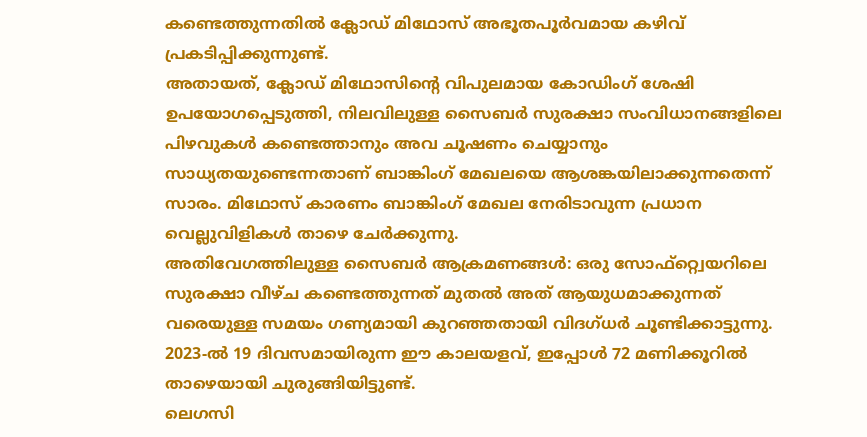കണ്ടെത്തുന്നതിൽ ക്ലോഡ് മിഥോസ് അഭൂതപൂർവമായ കഴിവ് പ്രകടിപ്പിക്കുന്നുണ്ട്.
അതായത്, ക്ലോഡ് മിഥോസിന്റെ വിപുലമായ കോഡിംഗ് ശേഷി ഉപയോഗപ്പെടുത്തി, നിലവിലുള്ള സൈബർ സുരക്ഷാ സംവിധാനങ്ങളിലെ പിഴവുകൾ കണ്ടെത്താനും അവ ചൂഷണം ചെയ്യാനും സാധ്യതയുണ്ടെന്നതാണ് ബാങ്കിംഗ് മേഖലയെ ആശങ്കയിലാക്കുന്നതെന്ന് സാരം. മിഥോസ് കാരണം ബാങ്കിംഗ് മേഖല നേരിടാവുന്ന പ്രധാന വെല്ലുവിളികൾ താഴെ ചേർക്കുന്നു.
അതിവേഗത്തിലുള്ള സൈബർ ആക്രമണങ്ങൾ: ഒരു സോഫ്റ്റ്വെയറിലെ സുരക്ഷാ വീഴ്ച കണ്ടെത്തുന്നത് മുതൽ അത് ആയുധമാക്കുന്നത് വരെയുള്ള സമയം ഗണ്യമായി കുറഞ്ഞതായി വിദഗ്ധർ ചൂണ്ടിക്കാട്ടുന്നു. 2023-ൽ 19 ദിവസമായിരുന്ന ഈ കാലയളവ്, ഇപ്പോൾ 72 മണിക്കൂറിൽ താഴെയായി ചുരുങ്ങിയിട്ടുണ്ട്.
ലെഗസി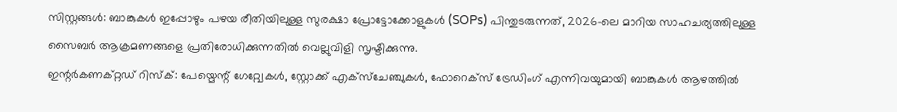സിസ്റ്റങ്ങൾ: ബാങ്കുകൾ ഇപ്പോഴും പഴയ രീതിയിലുള്ള സുരക്ഷാ പ്രോട്ടോക്കോളുകൾ (SOPs) പിന്തുടരുന്നത്, 2026-ലെ മാറിയ സാഹചര്യത്തിലുള്ള സൈബർ ആക്രമണങ്ങളെ പ്രതിരോധിക്കുന്നതിൽ വെല്ലുവിളി സൃഷ്ടിക്കുന്നു.
ഇന്റർകണക്റ്റഡ് റിസ്ക്: പേയ്മെന്റ് ഗേറ്റ്വേകൾ, സ്റ്റോക്ക് എക്സ്ചേഞ്ചുകൾ, ഫോറെക്സ് ട്രേഡിംഗ് എന്നിവയുമായി ബാങ്കുകൾ ആഴത്തിൽ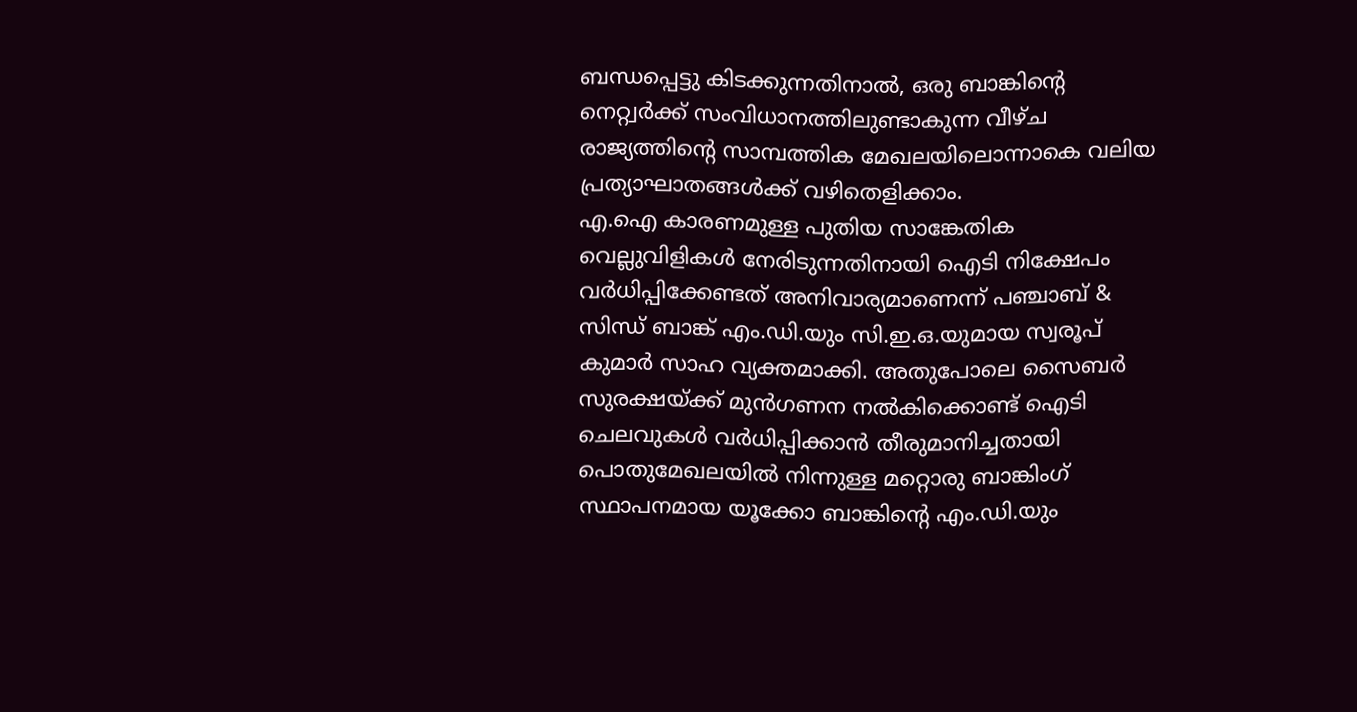ബന്ധപ്പെട്ടു കിടക്കുന്നതിനാൽ, ഒരു ബാങ്കിന്റെ നെറ്റ്വർക്ക് സംവിധാനത്തിലുണ്ടാകുന്ന വീഴ്ച രാജ്യത്തിന്റെ സാമ്പത്തിക മേഖലയിലൊന്നാകെ വലിയ പ്രത്യാഘാതങ്ങൾക്ക് വഴിതെളിക്കാം.
എ.ഐ കാരണമുള്ള പുതിയ സാങ്കേതിക വെല്ലുവിളികൾ നേരിടുന്നതിനായി ഐടി നിക്ഷേപം വർധിപ്പിക്കേണ്ടത് അനിവാര്യമാണെന്ന് പഞ്ചാബ് & സിന്ധ് ബാങ്ക് എം.ഡി.യും സി.ഇ.ഒ.യുമായ സ്വരൂപ് കുമാർ സാഹ വ്യക്തമാക്കി. അതുപോലെ സൈബർ സുരക്ഷയ്ക്ക് മുൻഗണന നൽകിക്കൊണ്ട് ഐടി ചെലവുകൾ വർധിപ്പിക്കാൻ തീരുമാനിച്ചതായി പൊതുമേഖലയിൽ നിന്നുള്ള മറ്റൊരു ബാങ്കിംഗ് സ്ഥാപനമായ യൂക്കോ ബാങ്കിന്റെ എം.ഡി.യും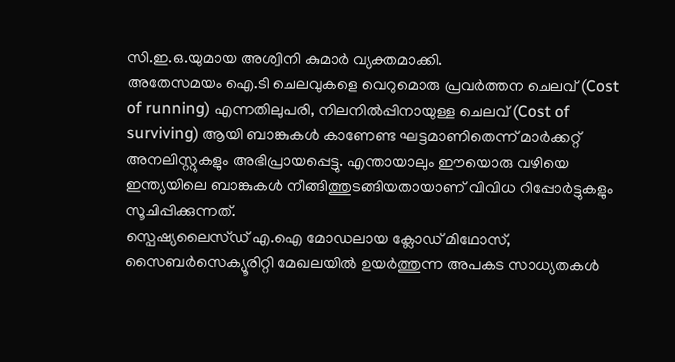സി.ഇ.ഒ.യുമായ അശ്വിനി കുമാർ വ്യക്തമാക്കി.
അതേസമയം ഐ.ടി ചെലവുകളെ വെറുമൊരു പ്രവർത്തന ചെലവ് (Cost of running) എന്നതിലുപരി, നിലനിൽപ്പിനായുള്ള ചെലവ് (Cost of surviving) ആയി ബാങ്കുകൾ കാണേണ്ട ഘട്ടമാണിതെന്ന് മാർക്കറ്റ് അനലിസ്റ്റുകളും അഭിപ്രായപ്പെട്ടു. എന്തായാലും ഈയൊരു വഴിയെ ഇന്ത്യയിലെ ബാങ്കുകൾ നീങ്ങിത്തുടങ്ങിയതായാണ് വിവിധ റിപ്പോർട്ടുകളും സൂചിപ്പിക്കുന്നത്.
സ്പെഷ്യലൈസ്ഡ് എ.ഐ മോഡലായ ക്ലോഡ് മിഥോസ്, സൈബർസെക്യൂരിറ്റി മേഖലയിൽ ഉയർത്തുന്ന അപകട സാധ്യതകൾ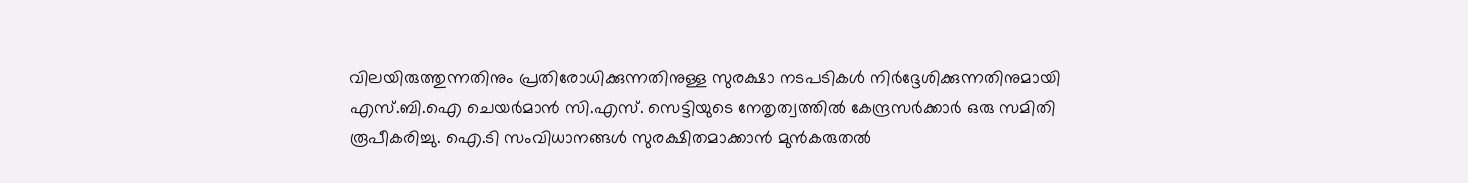വിലയിരുത്തുന്നതിനും പ്രതിരോധിക്കുന്നതിനുള്ള സുരക്ഷാ നടപടികൾ നിർദ്ദേശിക്കുന്നതിനുമായി എസ്.ബി.ഐ ചെയർമാൻ സി.എസ്. സെട്ടിയുടെ നേതൃത്വത്തിൽ കേന്ദ്രസർക്കാർ ഒരു സമിതി രൂപീകരിച്ചു. ഐ.ടി സംവിധാനങ്ങൾ സുരക്ഷിതമാക്കാൻ മുൻകരുതൽ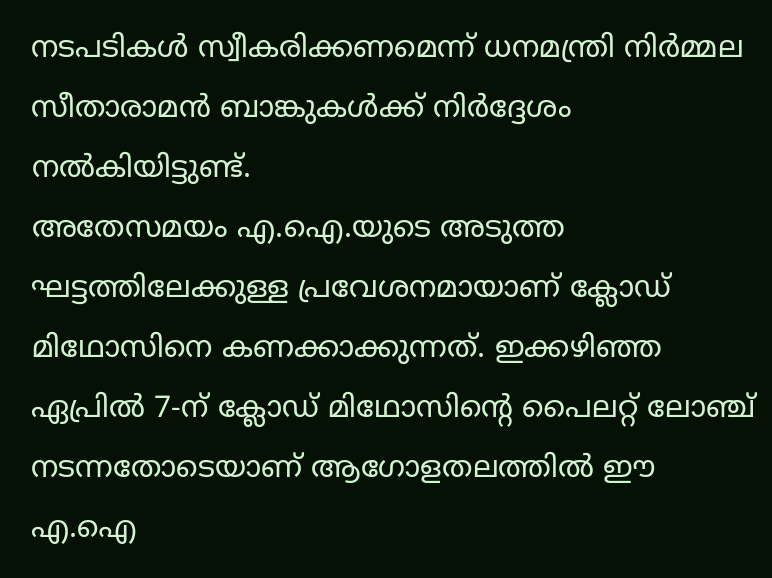നടപടികൾ സ്വീകരിക്കണമെന്ന് ധനമന്ത്രി നിർമ്മല സീതാരാമൻ ബാങ്കുകൾക്ക് നിർദ്ദേശം നൽകിയിട്ടുണ്ട്.
അതേസമയം എ.ഐ.യുടെ അടുത്ത ഘട്ടത്തിലേക്കുള്ള പ്രവേശനമായാണ് ക്ലോഡ് മിഥോസിനെ കണക്കാക്കുന്നത്. ഇക്കഴിഞ്ഞ ഏപ്രിൽ 7-ന് ക്ലോഡ് മിഥോസിന്റെ പൈലറ്റ് ലോഞ്ച് നടന്നതോടെയാണ് ആഗോളതലത്തിൽ ഈ എ.ഐ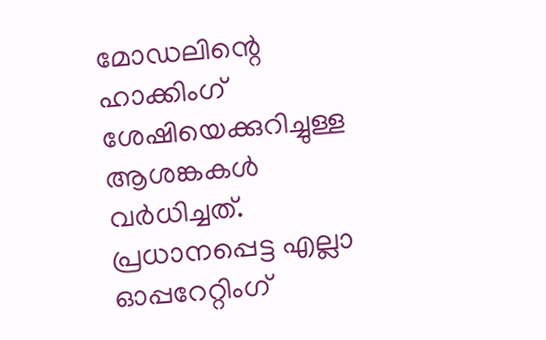മോഡലിന്റെ ഹാക്കിംഗ് ശേഷിയെക്കുറിച്ചുള്ള ആശങ്കകൾ വർധിച്ചത്. പ്രധാനപ്പെട്ട എല്ലാ ഓപ്പറേറ്റിംഗ്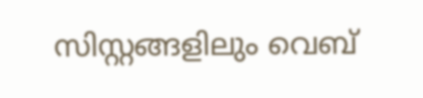സിസ്റ്റങ്ങളിലും വെബ്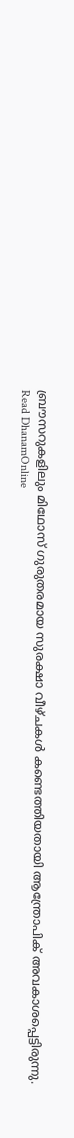ബ്രൗസറുകളിലും മിഥോസ് ഗുരുതരമായ സുരക്ഷാ വീഴ്ചകൾ കണ്ടെത്തിയതായി ആന്ത്രോപിക് അവകാശപ്പെട്ടിരുന്നു.
Read DhanamOnline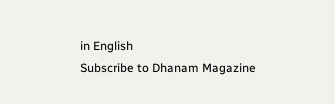in English
Subscribe to Dhanam Magazine